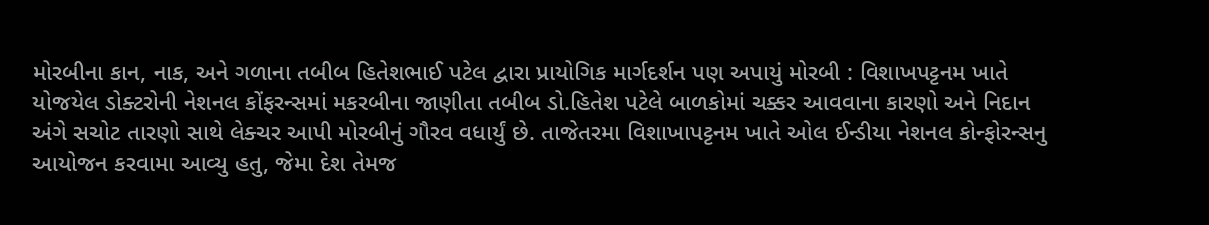મોરબીના કાન, નાક, અને ગળાના તબીબ હિતેશભાઈ પટેલ દ્વારા પ્રાયોગિક માર્ગદર્શન પણ અપાયું મોરબી : વિશાખપટ્ટનમ ખાતે યોજયેલ ડોક્ટરોની નેશનલ કોંફરન્સમાં મકરબીના જાણીતા તબીબ ડો.હિતેશ પટેલે બાળકોમાં ચક્કર આવવાના કારણો અને નિદાન અંગે સચોટ તારણો સાથે લેક્ચર આપી મોરબીનું ગૌરવ વધાર્યું છે. તાજેતરમા વિશાખાપટ્ટનમ ખાતે ઓલ ઈન્ડીયા નેશનલ કોન્ફોરન્સનુ આયોજન કરવામા આવ્યુ હતુ, જેમા દેશ તેમજ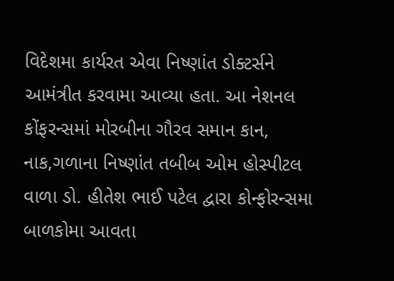વિદેશમા કાર્યરત એવા નિષ્ણાંત ડોક્ટર્સને આમંત્રીત કરવામા આવ્યા હતા. આ નેશનલ કોંફરન્સમાં મોરબીના ગૌરવ સમાન કાન, નાક,ગળાના નિષ્ણાંત તબીબ ઓમ હોસ્પીટલ વાળા ડો. હીતેશ ભાઈ પટેલ દ્વારા કોન્ફોરન્સમા બાળકોમા આવતા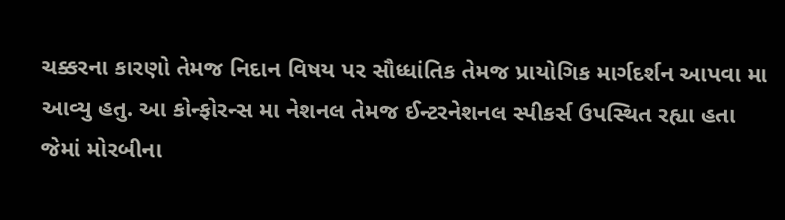ચક્કરના કારણો તેમજ નિદાન વિષય પર સૌધ્ધાંતિક તેમજ પ્રાયોગિક માર્ગદર્શન આપવા મા આવ્યુ હતુ. આ કોન્ફોરન્સ મા નેશનલ તેમજ ઈન્ટરનેશનલ સ્પીકર્સ ઉપસ્થિત રહ્યા હતા જેમાં મોરબીના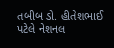તબીબ ડો. હીતેશભાઈ પટેલે નેશનલ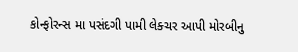કોન્ફોરન્સ મા પસંદગી પામી લેક્ચર આપી મોરબીનુ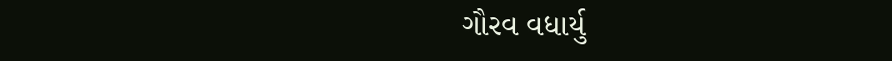ગૌરવ વધાર્યુ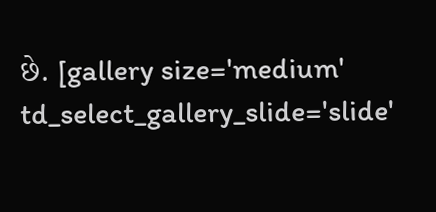છે. [gallery size='medium' td_select_gallery_slide='slide'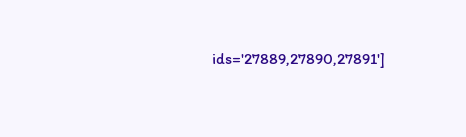ids='27889,27890,27891']